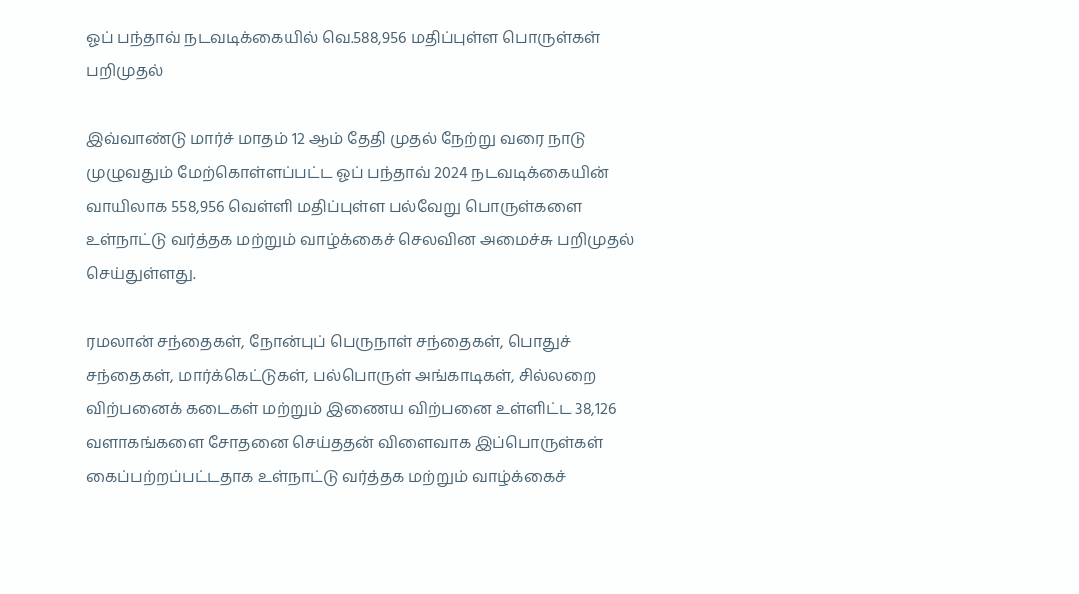ஓப் பந்தாவ் நடவடிக்கையில் வெ.588,956 மதிப்புள்ள பொருள்கள் பறிமுதல்

இவ்வாண்டு மார்ச் மாதம் 12 ஆம் தேதி முதல் நேற்று வரை நாடு முழுவதும் மேற்கொள்ளப்பட்ட ஓப் பந்தாவ் 2024 நடவடிக்கையின் வாயிலாக 558,956 வெள்ளி மதிப்புள்ள பல்வேறு பொருள்களை உள்நாட்டு வர்த்தக மற்றும் வாழ்க்கைச் செலவின அமைச்சு பறிமுதல் செய்துள்ளது.

ரமலான் சந்தைகள், நோன்புப் பெருநாள் சந்தைகள், பொதுச் சந்தைகள், மார்க்கெட்டுகள், பல்பொருள் அங்காடிகள், சில்லறை விற்பனைக் கடைகள் மற்றும் இணைய விற்பனை உள்ளிட்ட 38,126 வளாகங்களை சோதனை செய்ததன் விளைவாக இப்பொருள்கள் கைப்பற்றப்பட்டதாக உள்நாட்டு வர்த்தக மற்றும் வாழ்க்கைச்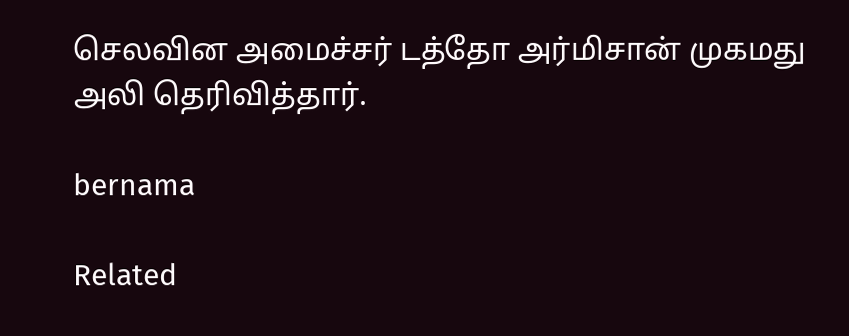செலவின அமைச்சர் டத்தோ அர்மிசான் முகமது அலி தெரிவித்தார்.

bernama

Related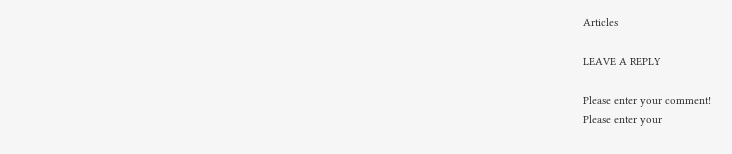Articles

LEAVE A REPLY

Please enter your comment!
Please enter your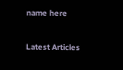name here

Latest Articles